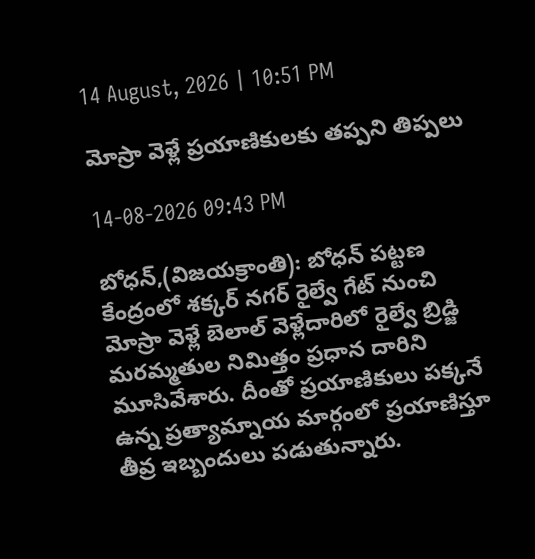14 August, 2026 | 10:51 PM

మోస్రా వెళ్లే ప్రయాణికులకు తప్పని తిప్పలు

14-08-2026 09:43 PM

బోధన్,(విజయక్రాంతి): బోధన్ పట్టణ కేంద్రంలో శక్కర్ నగర్ రైల్వే గేట్ నుంచి మోస్రా వెళ్లే బెలాల్ వెళ్లేదారిలో రైల్వే బ్రిడ్జి మరమ్మతుల నిమిత్తం ప్రధాన దారిని మూసివేశారు. దీంతో ప్రయాణికులు పక్కనే ఉన్న ప్రత్యామ్నాయ మార్గంలో ప్రయాణిస్తూ తీవ్ర ఇబ్బందులు పడుతున్నారు.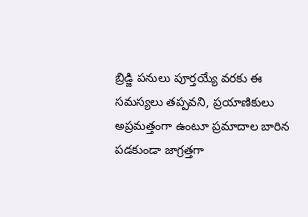బ్రిడ్జి పనులు పూర్తయ్యే వరకు ఈ సమస్యలు తప్పవని, ప్రయాణికులు అప్రమత్తంగా ఉంటూ ప్రమాదాల బారిన పడకుండా జాగ్రత్తగా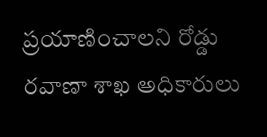ప్రయాణించాలని రోడ్డు రవాణా శాఖ అధికారులు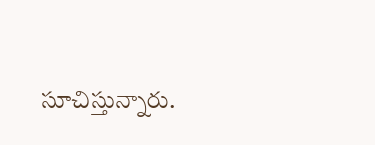సూచిస్తున్నారు.